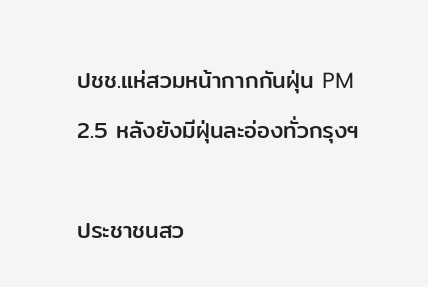ปชช.แห่สวมหน้ากากกันฝุ่น PM 2.5 หลังยังมีฝุ่นละอ่องทั่วกรุงฯ

ประชาชนสว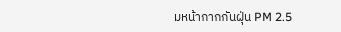มหน้ากากกันฝุ่น PM 2.5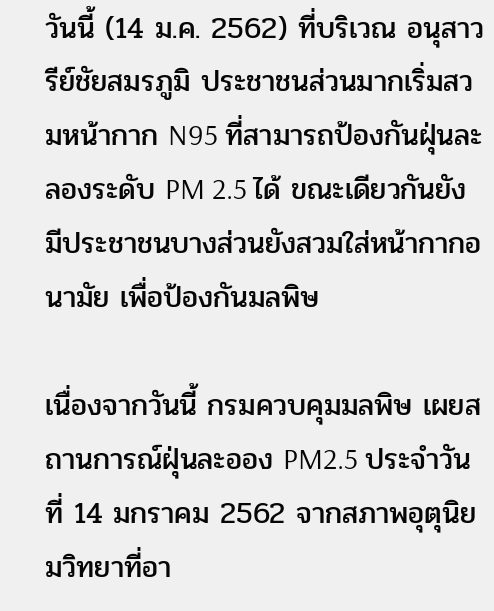วันนี้ (14 ม.ค. 2562) ที่บริเวณ อนุสาวรีย์ชัยสมรภูมิ ประชาชนส่วนมากเริ่มสวมหน้ากาก N95 ที่สามารถป้องกันฝุ่นละลองระดับ PM 2.5 ได้ ขณะเดียวกันยังมีประชาชนบางส่วนยังสวมใส่หน้ากากอนามัย เพื่อป้องกันมลพิษ

เนื่องจากวันนี้ กรมควบคุมมลพิษ เผยสถานการณ์ฝุ่นละออง PM2.5 ประจำวันที่ 14 มกราคม 2562 จากสภาพอุตุนิยมวิทยาที่อา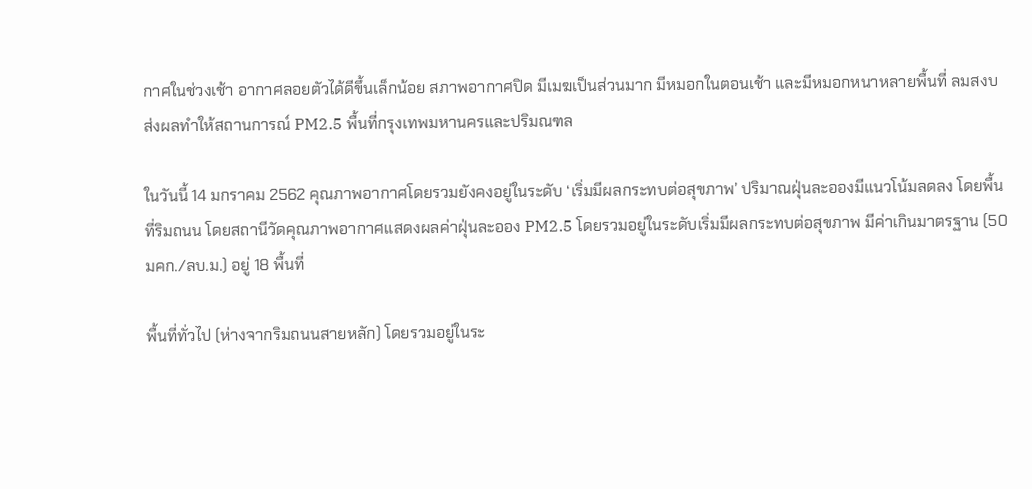กาศในช่วงเช้า อากาศลอยตัวได้ดีขึ้นเล็กน้อย สภาพอากาศปิด มีเมฆเป็นส่วนมาก มีหมอกในตอนเช้า และมีหมอกหนาหลายพื้นที่ ลมสงบ ส่งผลทำให้สถานการณ์ PM2.5 พื้นที่กรุงเทพมหานครและปริมณฑล

ในวันนี้ 14 มกราคม 2562 คุณภาพอากาศโดยรวมยังคงอยู่ในระดับ ‘เริ่มมีผลกระทบต่อสุขภาพ’ ปริมาณฝุ่นละอองมีแนวโน้มลดลง โดยพื้นที่ริมถนน โดยสถานีวัดคุณภาพอากาศแสดงผลค่าฝุ่นละออง PM2.5 โดยรวมอยู่ในระดับเริ่มมีผลกระทบต่อสุขภาพ มีค่าเกินมาตรฐาน (50 มคก./ลบ.ม.) อยู่ 18 พื้นที่

พื้นที่ทั่วไป (ห่างจากริมถนนสายหลัก) โดยรวมอยู่ในระ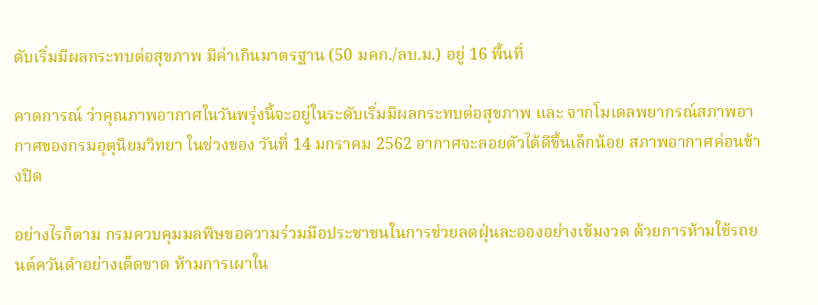ดับเริ่มมีผลกระทบต่อสุขภาพ มีค่าเกินมาตรฐาน (50 มคก./ลบ.ม.) อยู่ 16 พื้นที่

คาดการณ์ ว่าคุณภาพอากาศในวันพรุ่งนี้จะอยู่ในระดับเริ่มมีผลกระทบต่อสุขภาพ และ จากโมเดลพยากรณ์สภาพอากาศของกรมอุตุนิยมวิทยา ในช่วงของ วันที่ 14 มกราคม 2562 อากาศจะลอยตัวได้ดีขึ้นเล็กน้อย สภาพอากาศค่อนข้างปิด

อย่างไรก็ตาม กรมควบคุมมลพิษขอความร่วมมือประชาชนในการช่วยลดฝุ่นละอองอย่างเข้มงวด ด้วยการห้ามใช้รถยนต์ควันดำอย่างเด็ดขาด ห้ามการเผาใน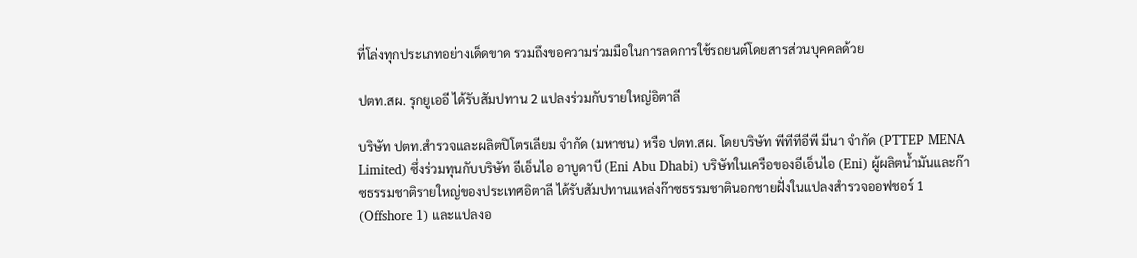ที่โล่งทุกประเภทอย่างเด็ดขาด รวมถึงขอความร่วมมือในการลดการใช้รถยนต์โดยสารส่วนบุคคลด้วย

ปตท.สผ. รุกยูเออี ได้รับสัมปทาน 2 แปลงร่วมกับรายใหญ่อิตาลี

บริษัท ปตท.สำรวจและผลิตปิโตรเลียม จำกัด (มหาชน) หรือ ปตท.สผ. โดยบริษัท พีทีทีอีพี มีนา จำกัด (PTTEP MENA Limited) ซึ่งร่วมทุนกับบริษัท อีเอ็นไอ อาบูดาบี (Eni Abu Dhabi) บริษัทในเครือของอีเอ็นไอ (Eni) ผู้ผลิตน้ำมันและก๊าซธรรมชาติรายใหญ่ของประเทศอิตาลี ได้รับสัมปทานแหล่งก๊าซธรรมชาตินอกชายฝั่งในแปลงสำรวจออฟชอร์ 1 (Offshore 1) และแปลงอ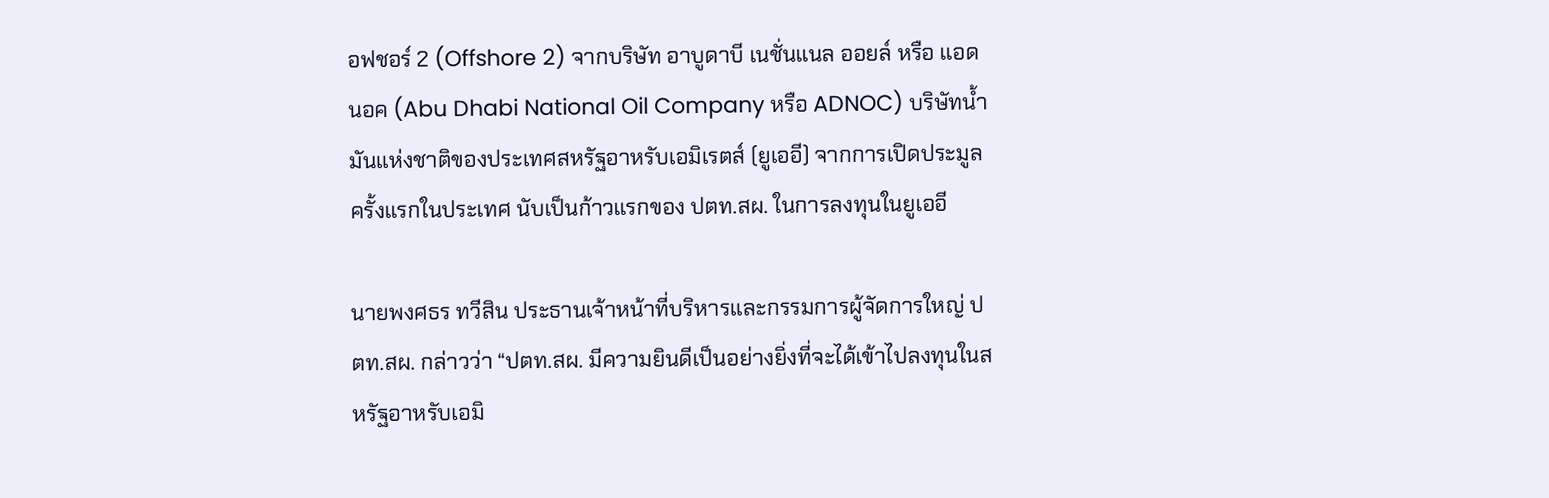อฟชอร์ 2 (Offshore 2) จากบริษัท อาบูดาบี เนชั่นแนล ออยล์ หรือ แอดนอค (Abu Dhabi National Oil Company หรือ ADNOC) บริษัทน้ำมันแห่งชาติของประเทศสหรัฐอาหรับเอมิเรตส์ (ยูเออี) จากการเปิดประมูลครั้งแรกในประเทศ นับเป็นก้าวแรกของ ปตท.สผ. ในการลงทุนในยูเออี

นายพงศธร ทวีสิน ประธานเจ้าหน้าที่บริหารและกรรมการผู้จัดการใหญ่ ปตท.สผ. กล่าวว่า “ปตท.สผ. มีความยินดีเป็นอย่างยิ่งที่จะได้เข้าไปลงทุนในสหรัฐอาหรับเอมิ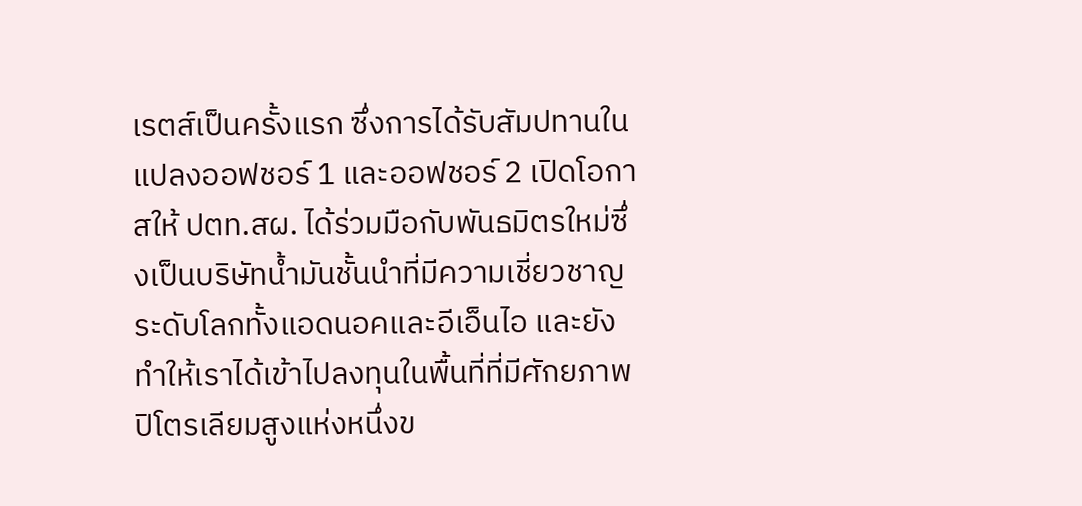เรตส์เป็นครั้งแรก ซึ่งการได้รับสัมปทานในแปลงออฟชอร์ 1 และออฟชอร์ 2 เปิดโอกาสให้ ปตท.สผ. ได้ร่วมมือกับพันธมิตรใหม่ซึ่งเป็นบริษัทน้ำมันชั้นนำที่มีความเชี่ยวชาญระดับโลกทั้งแอดนอคและอีเอ็นไอ และยังทำให้เราได้เข้าไปลงทุนในพื้นที่ที่มีศักยภาพปิโตรเลียมสูงแห่งหนึ่งข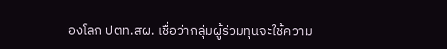องโลก ปตท.สผ. เชื่อว่ากลุ่มผู้ร่วมทุนจะใช้ความ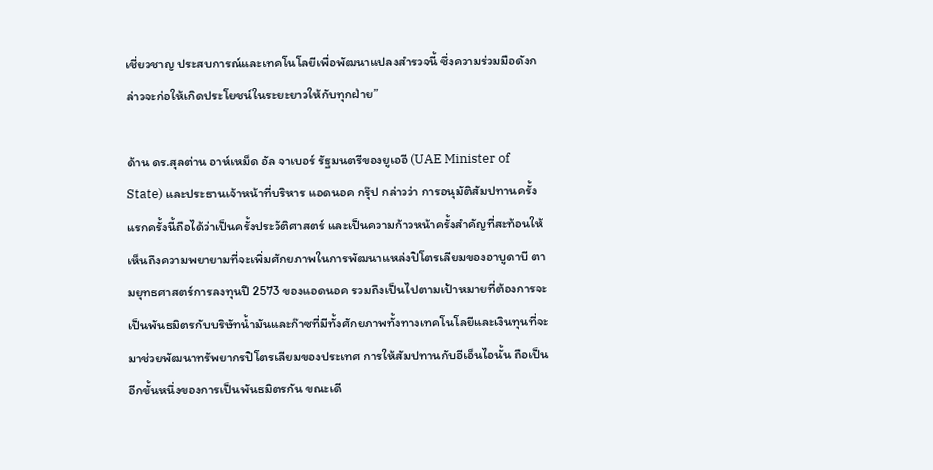เชี่ยวชาญ ประสบการณ์และเทคโนโลยีเพื่อพัฒนาแปลงสำรวจนี้ ซึ่งความร่วมมือดังกล่าวจะก่อให้เกิดประโยชน์ในระยะยาวให้กับทุกฝ่าย”

ด้าน ดร.สุลต่าน อาห์เหม็ด อัล จาเบอร์ รัฐมนตรีของยูเออี (UAE Minister of State) และประธานเจ้าหน้าที่บริหาร แอดนอค กรุ๊ป กล่าวว่า การอนุมัติสัมปทานครั้งแรกครั้งนี้ถือได้ว่าเป็นครั้งประวัติศาสตร์ และเป็นความก้าวหน้าครั้งสำคัญที่สะท้อนให้เห็นถึงความพยายามที่จะเพิ่มศักยภาพในการพัฒนาแหล่งปิโตรเลียมของอาบูดาบี ตามยุทธศาสตร์การลงทุนปี 2573 ของแอดนอค รวมถึงเป็นไปตามเป้าหมายที่ต้องการจะเป็นพันธมิตรกับบริษัทน้ำมันและก๊าซที่มีทั้งศักยภาพทั้งทางเทคโนโลยีและเงินทุนที่จะมาช่วยพัฒนาทรัพยากรปิโตรเลียมของประเทศ การให้สัมปทานกับอีเอ็นไอนั้น ถือเป็นอีกขั้นหนึ่งของการเป็นพันธมิตรกัน ขณะเดี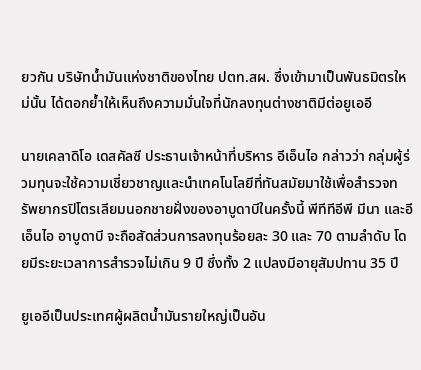ยวกัน บริษัทน้ำมันแห่งชาติของไทย ปตท.สผ. ซึ่งเข้ามาเป็นพันธมิตรใหม่นั้น ได้ตอกย้ำให้เห็นถึงความมั่นใจที่นักลงทุนต่างชาติมีต่อยูเออี

นายเคลาดิโอ เดสคัลซี ประธานเจ้าหน้าที่บริหาร อีเอ็นไอ กล่าวว่า กลุ่มผู้ร่วมทุนจะใช้ความเชี่ยวชาญและนำเทคโนโลยีที่ทันสมัยมาใช้เพื่อสำรวจทรัพยากรปิโตรเลียมนอกชายฝั่งของอาบูดาบีในครั้งนี้ พีทีทีอีพี มีนา และอีเอ็นไอ อาบูดาบี จะถือสัดส่วนการลงทุนร้อยละ 30 และ 70 ตามลำดับ โดยมีระยะเวลาการสำรวจไม่เกิน 9 ปี ซึ่งทั้ง 2 แปลงมีอายุสัมปทาน 35 ปี

ยูเออีเป็นประเทศผู้ผลิตน้ำมันรายใหญ่เป็นอัน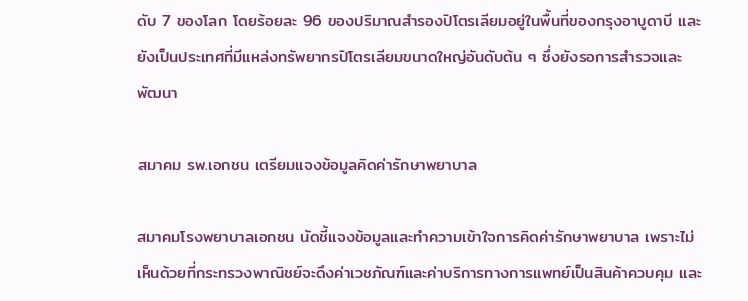ดับ 7 ของโลก โดยร้อยละ 96 ของปริมาณสำรองปิโตรเลียมอยู่ในพื้นที่ของกรุงอาบูดาบี และยังเป็นประเทศที่มีแหล่งทรัพยากรปิโตรเลียมขนาดใหญ่อันดับต้น ๆ ซึ่งยังรอการสำรวจและพัฒนา

สมาคม รพ.เอกชน เตรียมแจงข้อมูลคิดค่ารักษาพยาบาล

สมาคมโรงพยาบาลเอกชน นัดชี้แจงข้อมูลและทำความเข้าใจการคิดค่ารักษาพยาบาล เพราะไม่เห็นด้วยที่กระทรวงพาณิชย์จะดึงค่าเวชภัณฑ์และค่าบริการทางการแพทย์เป็นสินค้าควบคุม และ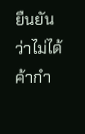ยืนยันว่าไม่ได้ค้ากำ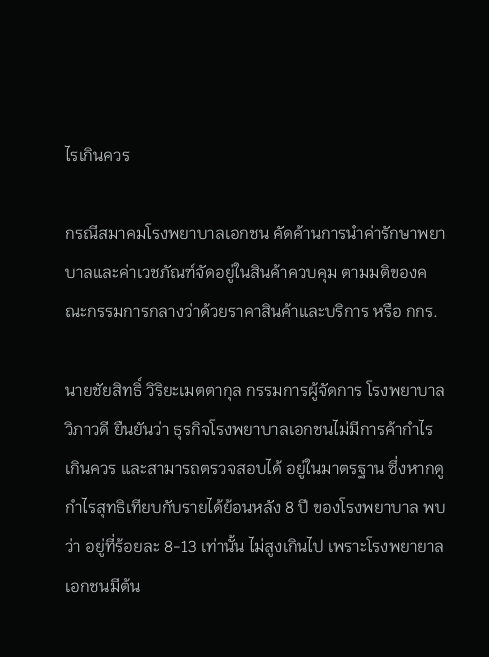ไรเกินควร

กรณีสมาคมโรงพยาบาลเอกชน คัดค้านการนำค่ารักษาพยาบาลและค่าเวชภัณฑ์จัดอยู่ในสินค้าควบคุม ตามมติของคณะกรรมการกลางว่าด้วยราคาสินค้าและบริการ หรือ กกร.

นายชัยสิทธิ์ วิริยะเมตตากุล กรรมการผู้จัดการ โรงพยาบาลวิภาวดี ยืนยันว่า ธุรกิจโรงพยาบาลเอกชนไม่มีการค้ากำไรเกินควร และสามารถตรวจสอบได้ อยู่ในมาตรฐาน ซึ่งหากดูกำไรสุทธิเทียบกับรายได้ย้อนหลัง 8 ปี ของโรงพยาบาล พบว่า อยู่ที่ร้อยละ 8-13 เท่านั้น ไม่สูงเกินไป เพราะโรงพยายาลเอกชนมีต้น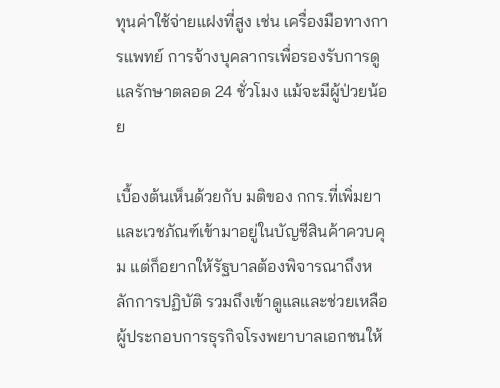ทุนค่าใช้จ่ายแฝงที่สูง เช่น เครื่องมือทางการแพทย์ การจ้างบุคลากรเพื่อรองรับการดูแลรักษาตลอด 24 ชั่วโมง แม้จะมีผู้ป่วยน้อย

เบื้องต้นเห็นด้วยกับ มติของ กกร.ที่เพิ่มยาและเวชภัณฑ์เข้ามาอยู่ในบัญชีสินค้าควบคุม แต่ก็อยากให้รัฐบาลต้องพิจารณาถึงหลักการปฏิบัติ รวมถึงเข้าดูแลและช่วยเหลือผู้ประกอบการธุรกิจโรงพยาบาลเอกชนให้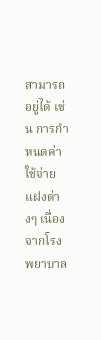สามารถอยู่ได้ เช่น การกำหนดค่าใช้จ่ายแฝงต่างๆ เนื่องจากโรงพยาบาล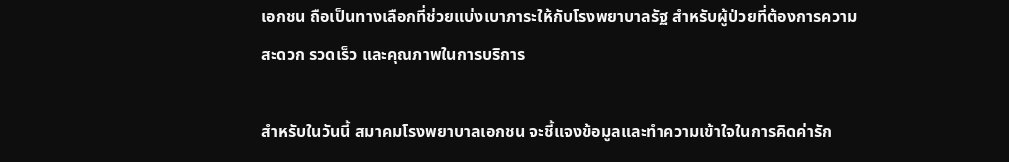เอกชน ถือเป็นทางเลือกที่ช่วยแบ่งเบาภาระให้กับโรงพยาบาลรัฐ สำหรับผู้ป่วยที่ต้องการความสะดวก รวดเร็ว และคุณภาพในการบริการ

สำหรับในวันนี้ สมาคมโรงพยาบาลเอกชน จะชี้แจงข้อมูลและทำความเข้าใจในการคิดค่ารัก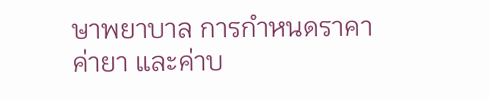ษาพยาบาล การกำหนดราคาค่ายา และค่าบ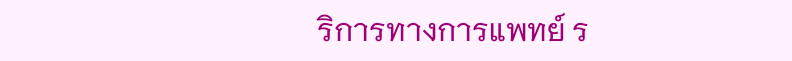ริการทางการแพทย์ ร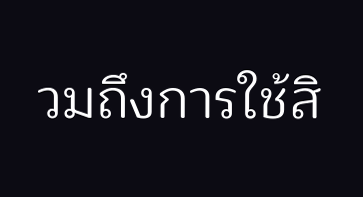วมถึงการใช้สิ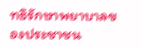ทธิรักษาพยาบาลของประชาชน